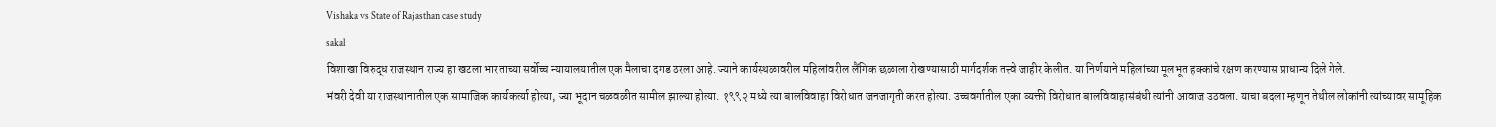Vishaka vs State of Rajasthan case study
sakal
विशाखा विरुद्ध राजस्थान राज्य हा खटला भारताच्या सर्वोच्च न्यायालयातील एक मैलाचा दगड ठरला आहे. ज्याने कार्यस्थळावरील महिलांवरील लैंगिक छळाला रोखण्यासाठी मार्गदर्शक तत्त्वे जाहीर केलीत. या निर्णयाने महिलांच्या मूलभूत हक्कांचे रक्षण करण्यास प्राधान्य दिले गेले.
भंवरी देवी या राजस्थानातील एक सामाजिक कार्यकर्त्या होत्या, ज्या भूदान चळवळीत सामील झाल्या होत्या. १९९२ मध्ये त्या बालविवाहा विरोधात जनजागृती करत होत्या. उच्चवर्गातील एका व्यक्ती विरोधात बालविवाहासंबंधी त्यांनी आवाज उठवला. याचा बदला म्हणून तेथील लोकांनी त्यांच्यावर सामूहिक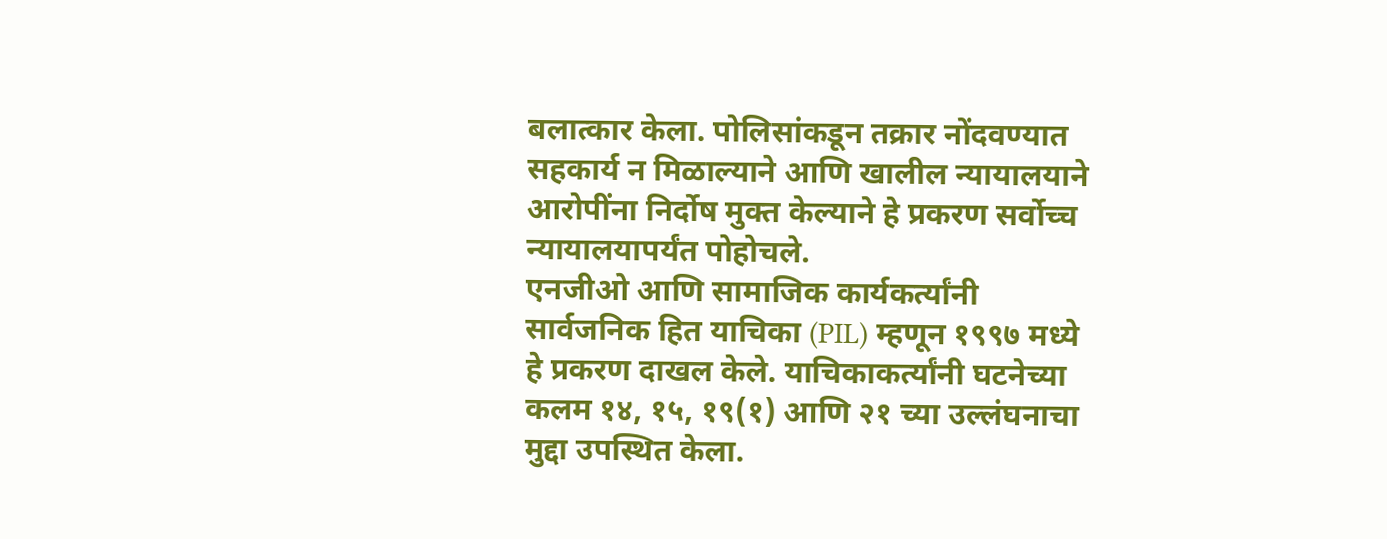बलात्कार केला. पोलिसांकडून तक्रार नोंदवण्यात सहकार्य न मिळाल्याने आणि खालील न्यायालयाने आरोपींना निर्दोष मुक्त केल्याने हे प्रकरण सर्वोच्च न्यायालयापर्यंत पोहोचले.
एनजीओ आणि सामाजिक कार्यकर्त्यांनी सार्वजनिक हित याचिका (PIL) म्हणून १९९७ मध्ये हे प्रकरण दाखल केले. याचिकाकर्त्यांनी घटनेच्या कलम १४, १५, १९(१) आणि २१ च्या उल्लंघनाचा मुद्दा उपस्थित केला.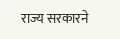राज्य सरकारने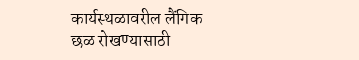कार्यस्थळावरील लैंगिक छळ रोखण्यासाठी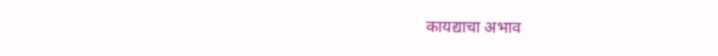कायद्याचा अभाव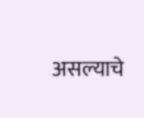असल्याचे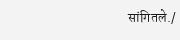सांगितले./